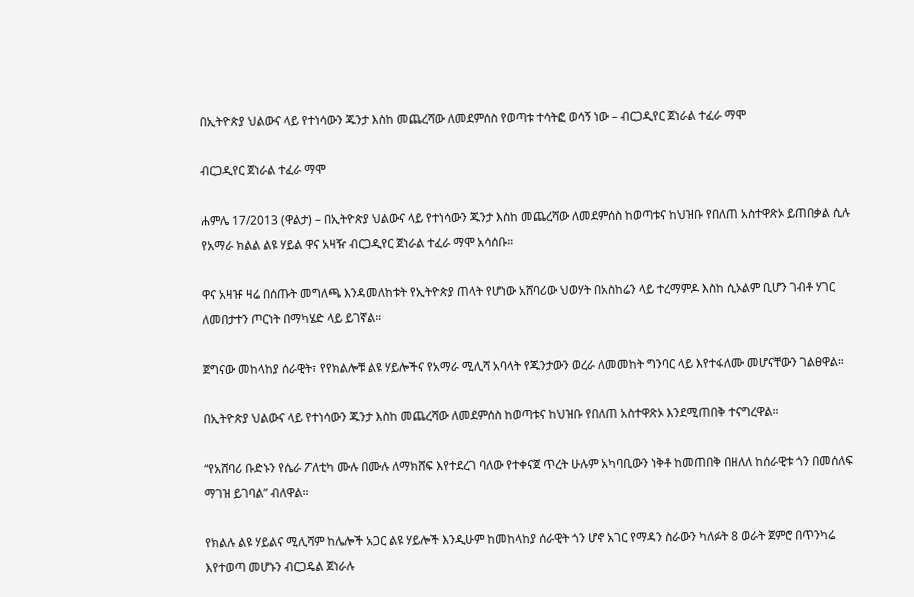በኢትዮጵያ ህልውና ላይ የተነሳውን ጁንታ እስከ መጨረሻው ለመደምሰስ የወጣቱ ተሳትፎ ወሳኝ ነው – ብርጋዲየር ጀነራል ተፈራ ማሞ

ብርጋዲየር ጀነራል ተፈራ ማሞ

ሐምሌ 17/2013 (ዋልታ) – በኢትዮጵያ ህልውና ላይ የተነሳውን ጁንታ እስከ መጨረሻው ለመደምሰስ ከወጣቱና ከህዝቡ የበለጠ አስተዋጽኦ ይጠበቃል ሲሉ የአማራ ክልል ልዩ ሃይል ዋና አዛዥ ብርጋዲየር ጀነራል ተፈራ ማሞ አሳሰቡ።

ዋና አዛዡ ዛሬ በሰጡት መግለጫ እንዳመለከቱት የኢትዮጵያ ጠላት የሆነው አሸባሪው ህወሃት በአስከሬን ላይ ተረማምዶ እስከ ሲኦልም ቢሆን ገብቶ ሃገር ለመበታተን ጦርነት በማካሄድ ላይ ይገኛል።

ጀግናው መከላከያ ሰራዊት፣ የየክልሎቹ ልዩ ሃይሎችና የአማራ ሚሊሻ አባላት የጁንታውን ወረራ ለመመከት ግንባር ላይ እየተፋለሙ መሆናቸውን ገልፀዋል።

በኢትዮጵያ ህልውና ላይ የተነሳውን ጁንታ እስከ መጨረሻው ለመደምሰስ ከወጣቱና ከህዝቡ የበለጠ አስተዋጽኦ እንደሚጠበቅ ተናግረዋል።

“የአሸባሪ ቡድኑን የሴራ ፖለቲካ ሙሉ በሙሉ ለማክሸፍ እየተደረገ ባለው የተቀናጀ ጥረት ሁሉም አካባቢውን ነቅቶ ከመጠበቅ በዘለለ ከሰራዊቱ ጎን በመሰለፍ ማገዝ ይገባል” ብለዋል።

የክልሉ ልዩ ሃይልና ሚሊሻም ከሌሎች አጋር ልዩ ሃይሎች እንዲሁም ከመከላከያ ሰራዊት ጎን ሆኖ አገር የማዳን ስራውን ካለፉት 8 ወራት ጀምሮ በጥንካሬ እየተወጣ መሆኑን ብርጋዴል ጀነራሉ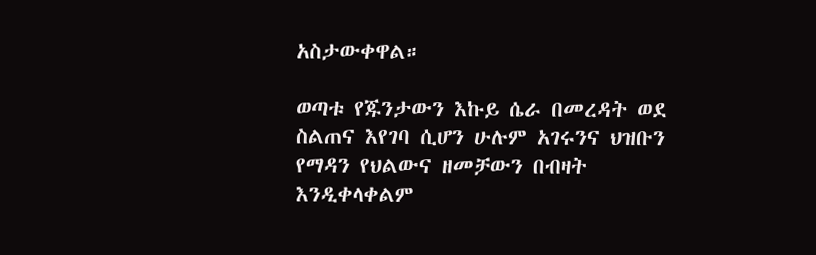አስታውቀዋል።

ወጣቱ የጁንታውን እኩይ ሴራ በመረዳት ወደ ስልጠና እየገባ ሲሆን ሁሉም አገሩንና ህዝቡን የማዳን የህልውና ዘመቻውን በብዛት እንዲቀላቀልም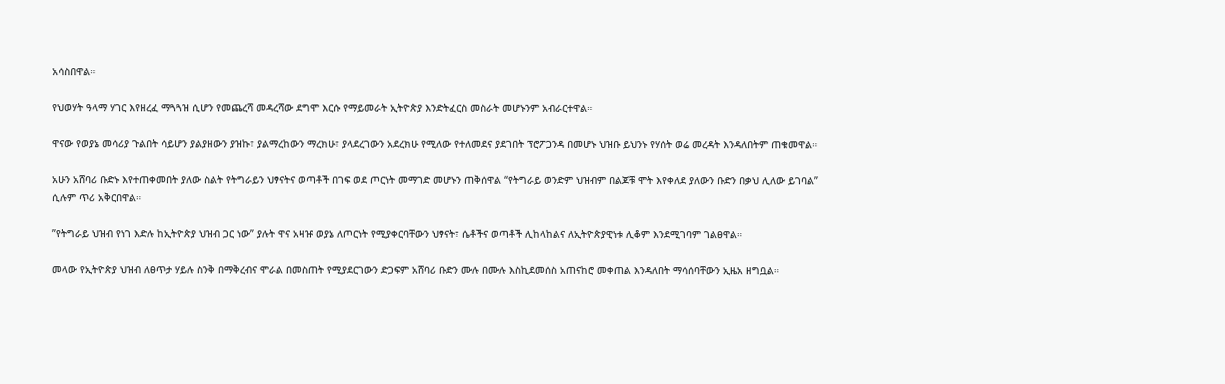አሳስበዋል።

የህወሃት ዓላማ ሃገር እየዘረፈ ማጓጓዝ ሲሆን የመጨረሻ መዳረሻው ደግሞ እርሱ የማይመራት ኢትዮጵያ እንድትፈርስ መስራት መሆኑንም አብራርተዋል።

ዋናው የወያኔ መሳሪያ ጉልበት ሳይሆን ያልያዘውን ያዝኩ፣ ያልማረከውን ማረክሁ፣ ያላደረገውን አደረክሁ የሚለው የተለመደና ያደገበት ፕሮፖጋንዳ በመሆኑ ህዝቡ ይህንኑ የሃሰት ወሬ መረዳት እንዳለበትም ጠቁመዋል።

አሁን አሸባሪ ቡድኑ እየተጠቀመበት ያለው ስልት የትግራይን ህፃናትና ወጣቶች በገፍ ወደ ጦርነት መማገድ መሆኑን ጠቅሰዋል “የትግራይ ወንድም ህዝብም በልጆቹ ሞት እየቀለደ ያለውን ቡድን በቃህ ሊለው ይገባል” ሲሉም ጥሪ አቅርበዋል።

”የትግራይ ህዝብ የነገ እድሉ ከኢትዮጵያ ህዝብ ጋር ነው” ያሉት ዋና አዛዡ ወያኔ ለጦርነት የሚያቀርባቸውን ህፃናት፣ ሴቶችና ወጣቶች ሊከላከልና ለኢትዮጵያዊነቱ ሊቆም እንደሚገባም ገልፀዋል።

መላው የኢትዮጵያ ህዝብ ለፀጥታ ሃይሉ ስንቅ በማቅረብና ሞራል በመስጠት የሚያደርገውን ድጋፍም አሸባሪ ቡድን ሙሉ በሙሉ እስኪደመሰስ አጠናከሮ መቀጠል እንዳለበት ማሳሰባቸውን ኢዜአ ዘግቧል።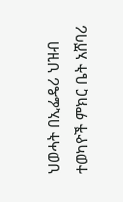ህወሓት በኢፌዴሪ ህዝብ ተወካዮች ምክር ቤት አሸባሪ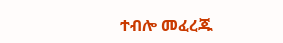ተብሎ መፈረጁ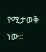የሚታወቅ ነው፡፡